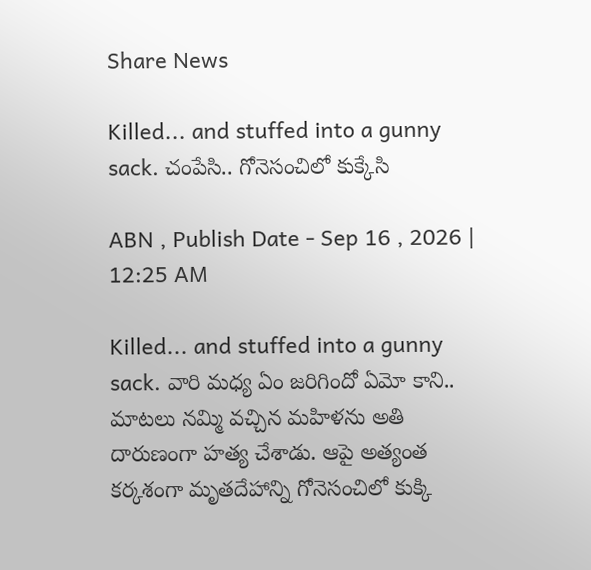Share News

Killed... and stuffed into a gunny sack. చంపేసి.. గోనెసంచిలో కుక్కేసి

ABN , Publish Date - Sep 16 , 2026 | 12:25 AM

Killed... and stuffed into a gunny sack. వారి మధ్య ఏం జరిగిందో ఏమో కాని.. మాటలు నమ్మి వచ్చిన మహిళను అతి దారుణంగా హత్య చేశాడు. ఆపై అత్యంత కర్కశంగా మృతదేహాన్ని గోనెసంచిలో కుక్కి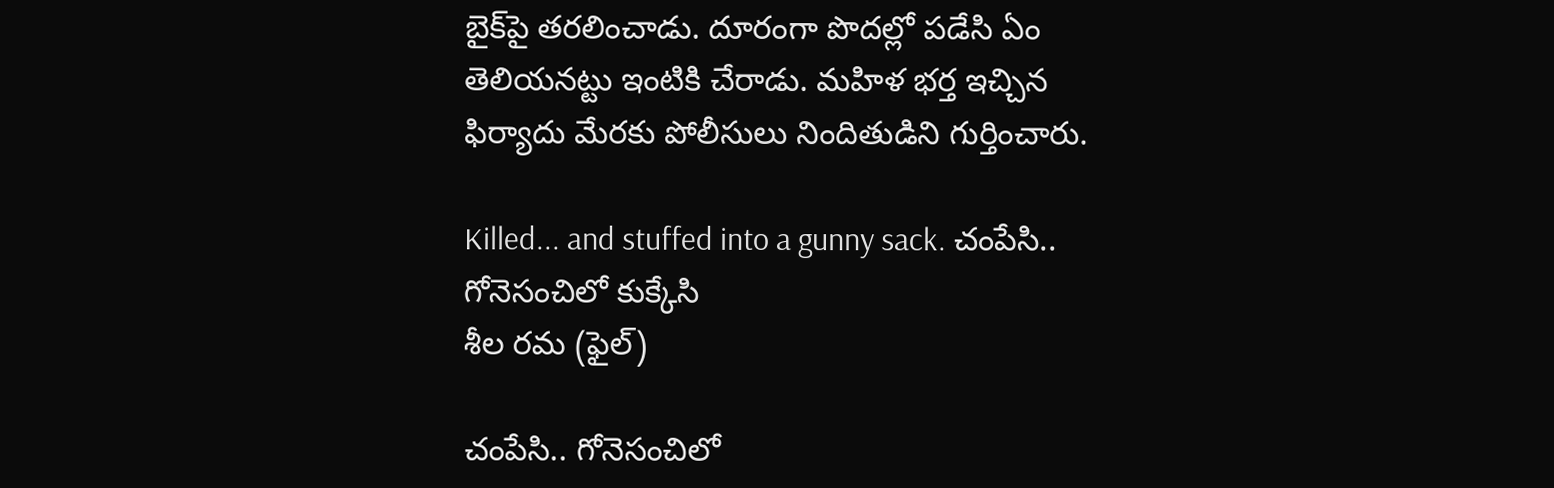బైక్‌పై తరలించాడు. దూరంగా పొదల్లో పడేసి ఏం తెలియనట్టు ఇంటికి చేరాడు. మహిళ భర్త ఇచ్చిన ఫిర్యాదు మేరకు పోలీసులు నిందితుడిని గుర్తించారు.

Killed... and stuffed into a gunny sack. చంపేసి.. గోనెసంచిలో కుక్కేసి
శీల రమ (ఫైల్‌)

చంపేసి.. గోనెసంచిలో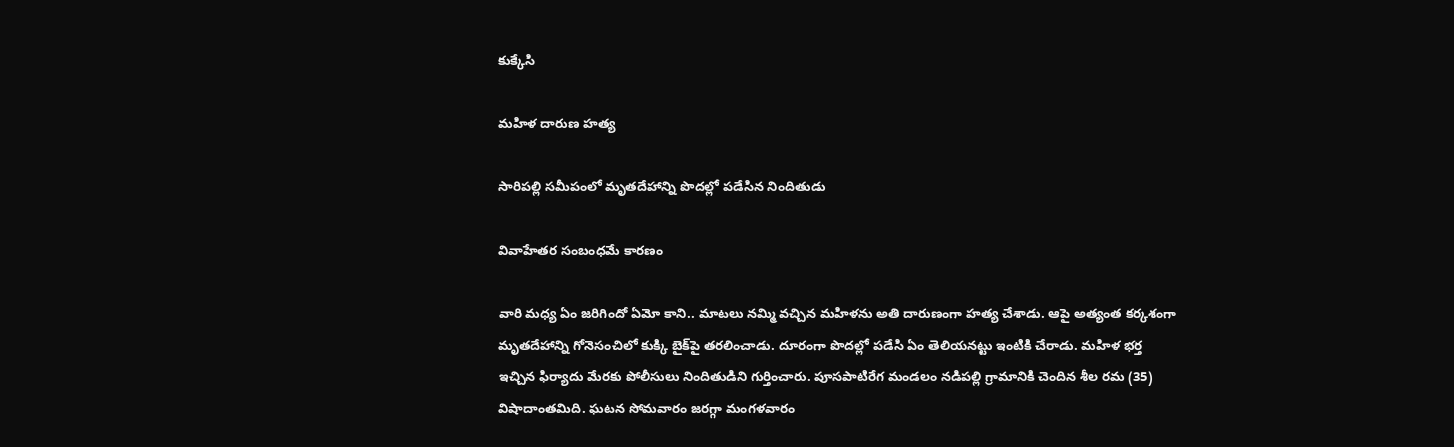కుక్కేసి

మహిళ దారుణ హత్య

సారిపల్లి సమీపంలో మృతదేహాన్ని పొదల్లో పడేసిన నిందితుడు

వివాహేతర సంబంధమే కారణం

వారి మధ్య ఏం జరిగిందో ఏమో కాని.. మాటలు నమ్మి వచ్చిన మహిళను అతి దారుణంగా హత్య చేశాడు. ఆపై అత్యంత కర్కశంగా మృతదేహాన్ని గోనెసంచిలో కుక్కి బైక్‌పై తరలించాడు. దూరంగా పొదల్లో పడేసి ఏం తెలియనట్టు ఇంటికి చేరాడు. మహిళ భర్త ఇచ్చిన ఫిర్యాదు మేరకు పోలీసులు నిందితుడిని గుర్తించారు. పూసపాటిరేగ మండలం నడిపల్లి గ్రామానికి చెందిన శీల రమ (35) విషాదాంతమిది. ఘటన సోమవారం జరగ్గా మంగళవారం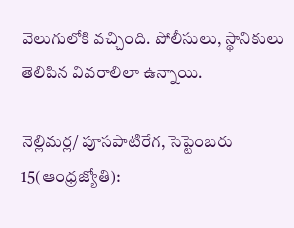వెలుగులోకి వచ్చింది. పోలీసులు, స్థానికులు తెలిపిన వివరాలిలా ఉన్నాయి.

నెల్లిమర్ల/ పూసపాటిరేగ, సెప్టెంబరు 15(ఆంధ్రజ్యోతి):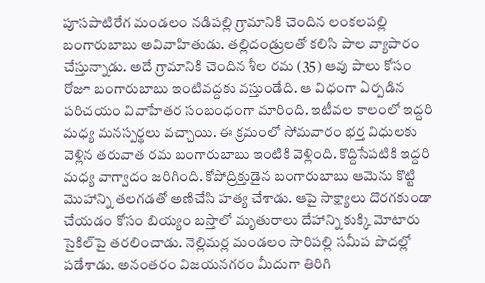పూసపాటిరేగ మండలం నడిపల్లి గ్రామానికి చెందిన లంకలపల్లి బంగారుబాబు అవివాహితుడు. తల్లిదండ్రులతో కలిసి పాల వ్యాపారం చేస్తున్నాడు. అదే గ్రామానికి చెందిన శీల రమ (35) ఆవు పాలు కోసం రోజూ బంగారుబాబు ఇంటివద్దకు వస్తుండేది. ఆ విధంగా ఏర్పడిన పరిచయం వివాహేతర సంబంధంగా మారింది. ఇటీవల కాలంలో ఇద్దరి మధ్య మనస్పర్థలు వచ్చాయి. ఈ క్రమంలో సోమవారం భర్త విధులకు వెళ్లిన తరువాత రమ బంగారుబాబు ఇంటికి వెళ్లింది. కొద్దిసేపటికి ఇద్దరి మధ్య వాగ్వాదం జరిగింది. కోపోద్రిక్తుడైన బంగారుబాబు ఆమెను కొట్టి మొహాన్ని తలగడతో అణిచేసి హత్య చేశాడు. ఆపై సాక్ష్యాలు దొరగకుండా చేయడం కోసం బియ్యం బస్తాలో మృతురాలు దేహాన్ని కుక్కి మోటారు సైకిల్‌పై తరలించాడు. నెల్లిమర్ల మండలం సారిపల్లి సమీప పొదల్లో పడేశాడు. అనంతరం విజయనగరం మీదుగా తిరిగి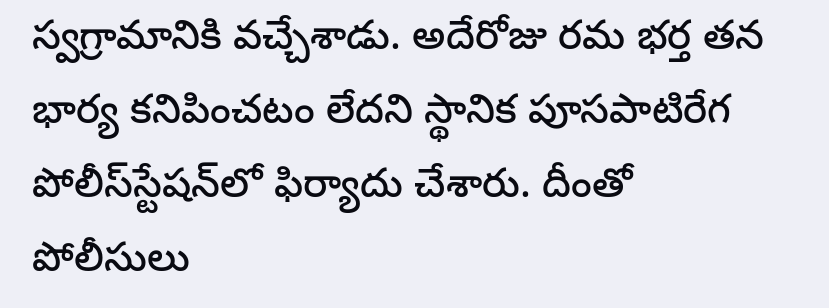స్వగ్రామానికి వచ్చేశాడు. అదేరోజు రమ భర్త తన భార్య కనిపించటం లేదని స్థానిక పూసపాటిరేగ పోలీస్‌స్టేషన్‌లో ఫిర్యాదు చేశారు. దీంతో పోలీసులు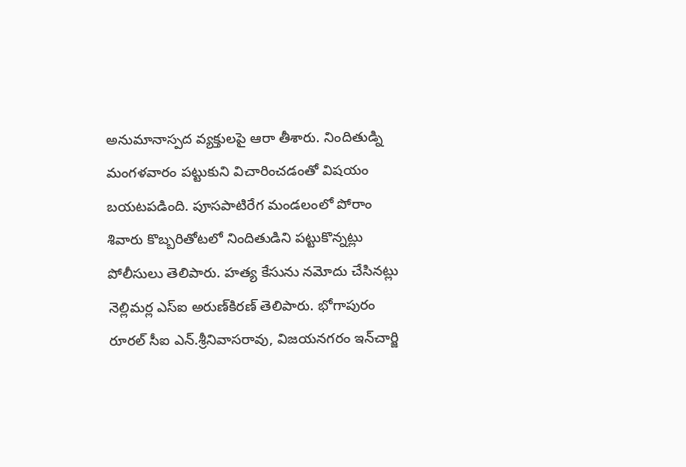అనుమానాస్పద వ్యక్తులపై ఆరా తీశారు. నిందితుడ్ని మంగళవారం పట్టుకుని విచారించడంతో విషయం బయటపడింది. పూసపాటిరేగ మండలంలో పోరాం శివారు కొబ్బరితోటలో నిందితుడిని పట్టుకొన్నట్లు పోలీసులు తెలిపారు. హత్య కేసును నమోదు చేసినట్లు నెల్లిమర్ల ఎస్‌ఐ అరుణ్‌కిరణ్‌ తెలిపారు. భోగాపురం రూరల్‌ సీఐ ఎన్‌.శ్రీనివాసరావు, విజయనగరం ఇన్‌చార్జి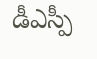డీఎస్పీ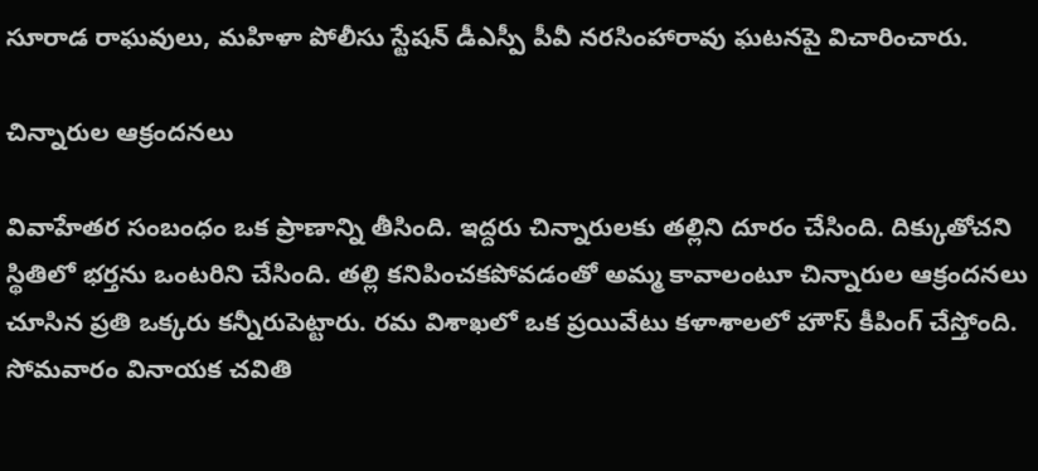సూరాడ రాఘవులు, మహిళా పోలీసు స్టేషన్‌ డీఎస్పీ పీవీ నరసింహారావు ఘటనపై విచారించారు.

చిన్నారుల ఆక్రందనలు

వివాహేతర సంబంధం ఒక ప్రాణాన్ని తీసింది. ఇద్దరు చిన్నారులకు తల్లిని దూరం చేసింది. దిక్కుతోచని స్థితిలో భర్తను ఒంటరిని చేసింది. తల్లి కనిపించకపోవడంతో అమ్మ కావాలంటూ చిన్నారుల ఆక్రందనలు చూసిన ప్రతి ఒక్కరు కన్నీరుపెట్టారు. రమ విశాఖలో ఒక ప్రయివేటు కళాశాలలో హౌస్‌ కీపింగ్‌ చేస్తోంది. సోమవారం వినాయక చవితి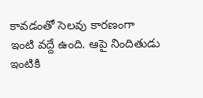కావడంతో సెలవు కారణంగా ఇంటి వద్దే ఉంది. ఆపై నిందితుడు ఇంటికి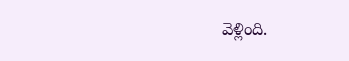వెళ్లింది.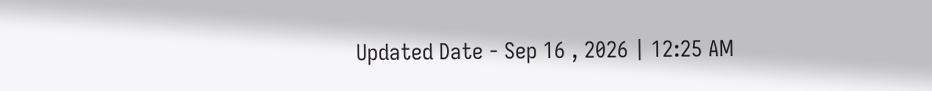Updated Date - Sep 16 , 2026 | 12:25 AM